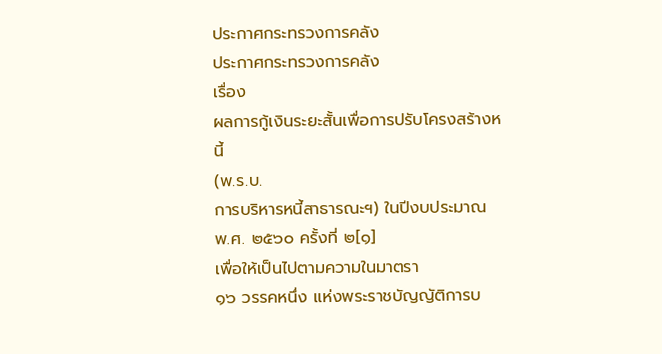ประกาศกระทรวงการคลัง
ประกาศกระทรวงการคลัง
เรื่อง
ผลการกู้เงินระยะสั้นเพื่อการปรับโครงสร้างหนี้
(พ.ร.บ.
การบริหารหนี้สาธารณะฯ) ในปีงบประมาณ พ.ศ. ๒๕๖๐ ครั้งที่ ๒[๑]
เพื่อให้เป็นไปตามความในมาตรา
๑๖ วรรคหนึ่ง แห่งพระราชบัญญัติการบ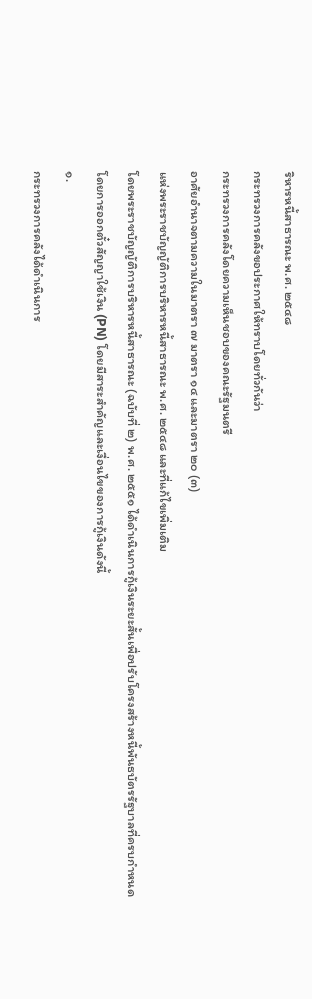ริหารหนี้สาธารณะ พ.ศ. ๒๕๔๘
กระทรวงการคลังขอประกาศให้ทราบโดยทั่วกันว่า
กระทรวงการคลังโดยความเห็นชอบของคณะรัฐมนตรี
อาศัยอำนาจตามความในมาตรา ๗ มาตรา ๑๔ และมาตรา ๒๐ (๓)
แห่งพระราชบัญญัติการบริหารหนี้สาธารณะ พ.ศ. ๒๕๔๘ และที่แก้ไขเพิ่มเติม
โดยพระราชบัญญัติการบริหารหนี้สาธารณะ (ฉบับที่ ๒) พ.ศ. ๒๕๕๑ ได้ดำเนินการกู้เงินระยะสั้นเพื่อปรับโครงสร้างหนี้พันธบัตรรัฐบาลที่ครบกำหนด
โดยการออกตั๋วสัญญาใช้เงิน (PN) โดยมีสาระสำคัญและเงื่อนไขของการกู้เงินดังนี้
๑.
กระทรวงการคลังได้ดำเนินการ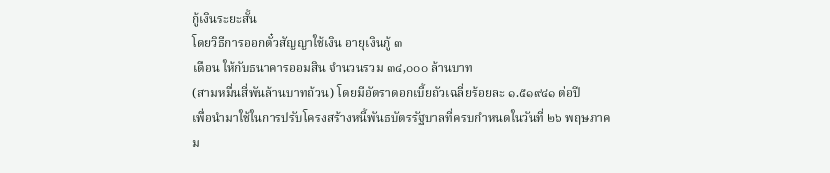กู้เงินระยะสั้น
โดยวิธีการออกตั๋วสัญญาใช้เงิน อายุเงินกู้ ๓
เดือน ให้กับธนาคารออมสิน จำนวนรวม ๓๔,๐๐๐ ล้านบาท
(สามหมื่นสี่พันล้านบาทถ้วน) โดยมีอัตราดอกเบี้ยถัวเฉลี่ยร้อยละ ๑.๕๑๙๔๑ ต่อปี
เพื่อนำมาใช้ในการปรับโครงสร้างหนี้พันธบัตรรัฐบาลที่ครบกำหนดในวันที่ ๒๖ พฤษภาคม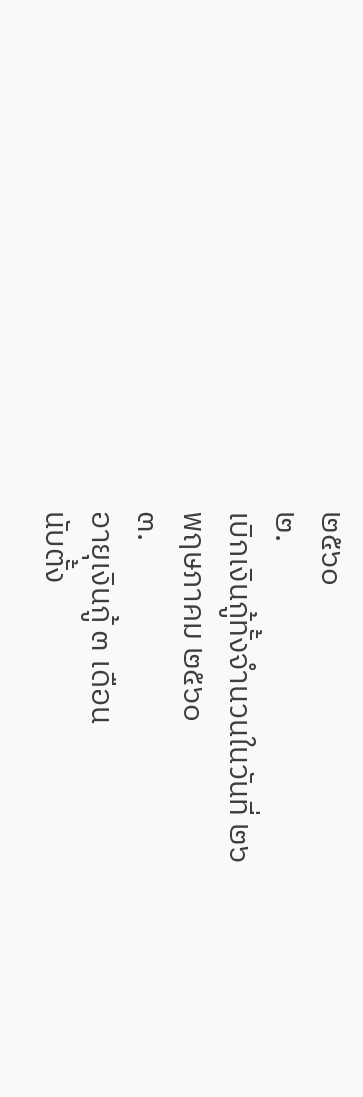๒๕๖๐
๒.
เบิกเงินกู้ทั้งจำนวนในวันที่ ๒๖
พฤษภาคม ๒๕๖๐
๓.
อายุเงินกู้ ๓ เดือน
นับตั้ง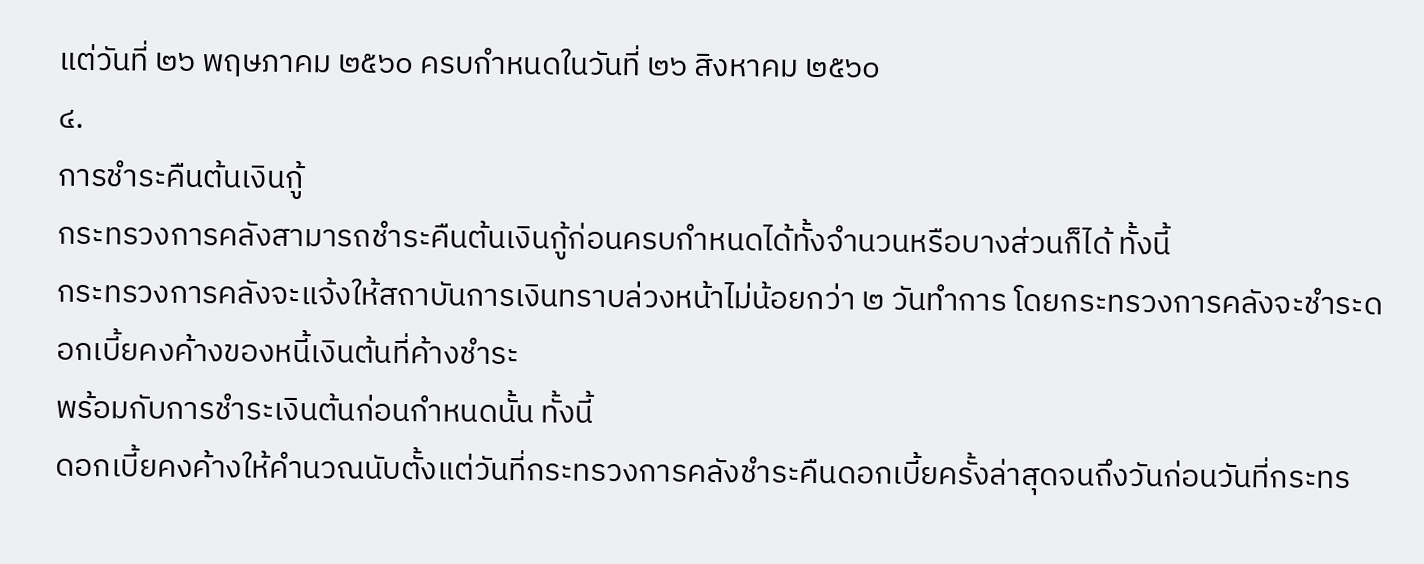แต่วันที่ ๒๖ พฤษภาคม ๒๕๖๐ ครบกำหนดในวันที่ ๒๖ สิงหาคม ๒๕๖๐
๔.
การชำระคืนต้นเงินกู้
กระทรวงการคลังสามารถชำระคืนต้นเงินกู้ก่อนครบกำหนดได้ทั้งจำนวนหรือบางส่วนก็ได้ ทั้งนี้
กระทรวงการคลังจะแจ้งให้สถาบันการเงินทราบล่วงหน้าไม่น้อยกว่า ๒ วันทำการ โดยกระทรวงการคลังจะชำระดอกเบี้ยคงค้างของหนี้เงินต้นที่ค้างชำระ
พร้อมกับการชำระเงินต้นก่อนกำหนดนั้น ทั้งนี้
ดอกเบี้ยคงค้างให้คำนวณนับตั้งแต่วันที่กระทรวงการคลังชำระคืนดอกเบี้ยครั้งล่าสุดจนถึงวันก่อนวันที่กระทร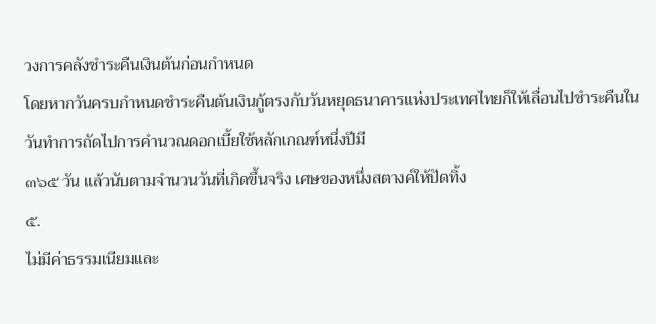วงการคลังชำระคืนเงินต้นก่อนกำหนด
โดยหากวันครบกำหนดชำระคืนต้นเงินกู้ตรงกับวันหยุดธนาคารแห่งประเทศไทยก็ให้เลื่อนไปชำระคืนในวันทำการถัดไปการคำนวณดอกเบี้ยใช้หลักเกณฑ์หนึ่งปีมี
๓๖๕ วัน แล้วนับตามจำนวนวันที่เกิดขึ้นจริง เศษของหนึ่งสตางค์ให้ปัดทิ้ง
๕.
ไม่มีค่าธรรมเนียมและ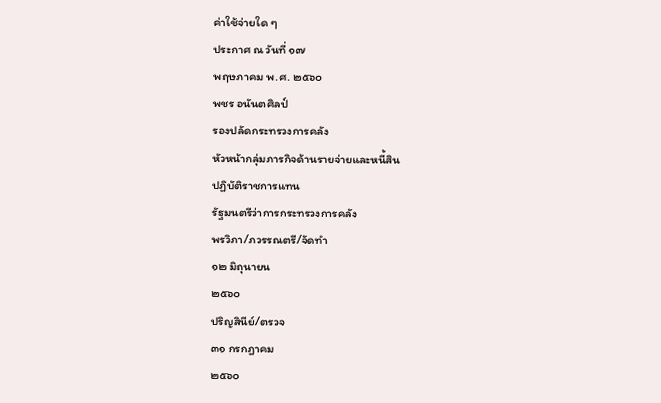ค่าใช้จ่ายใด ๆ
ประกาศ ณ วันที่ ๑๗
พฤษภาคม พ.ศ. ๒๕๖๐
พชร อนันตศิลป์
รองปลัดกระทรวงการคลัง
หัวหน้ากลุ่มภารกิจด้านรายจ่ายและหนี้สิน
ปฏิบัติราชการแทน
รัฐมนตรีว่าการกระทรวงการคลัง
พรวิภา/ภวรรณตรี/จัดทำ
๑๒ มิถุนายน
๒๕๖๐
ปริญสินีย์/ตรวจ
๓๑ กรกฎาคม
๒๕๖๐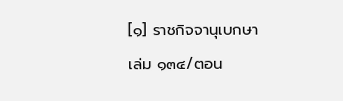[๑] ราชกิจจานุเบกษา
เล่ม ๑๓๔/ตอน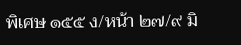พิเศษ ๑๕๕ ง/หน้า ๒๗/๙ มิ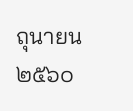ถุนายน ๒๕๖๐